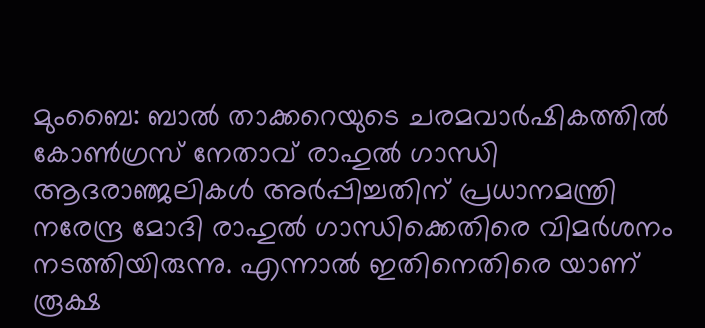മുംബൈ: ബാൽ താക്കറെയുടെ ചരമവാർഷികത്തിൽ കോൺഗ്രസ് നേതാവ് രാഹുൽ ഗാന്ധി ആദരാഞ്ജലികൾ അർപ്പിച്ചതിന് പ്രധാനമന്ത്രി നരേന്ദ്ര മോദി രാഹുൽ ഗാന്ധിക്കെതിരെ വിമർശനം നടത്തിയിരുന്നു. എന്നാൽ ഇതിനെതിരെ യാണ് രൂക്ഷ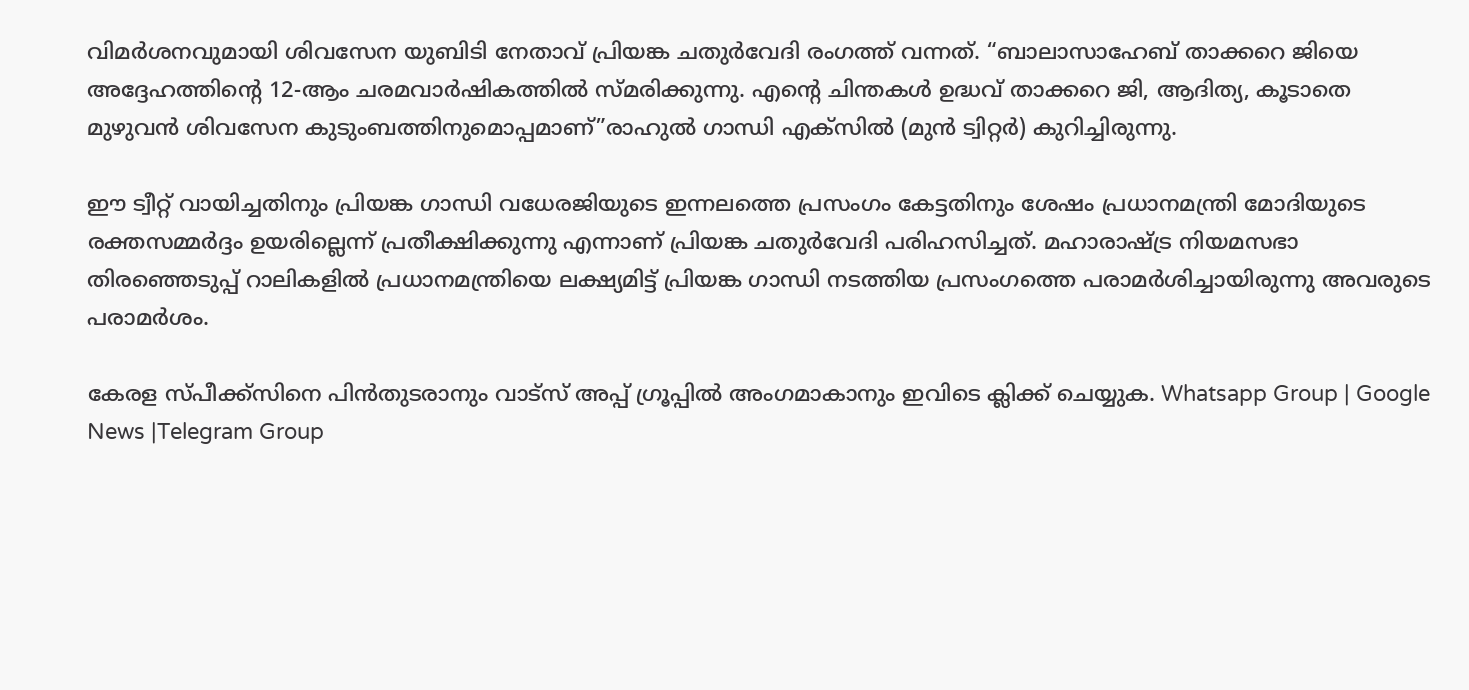വിമർശനവുമായി ശിവസേന യുബിടി നേതാവ് പ്രിയങ്ക ചതുർവേദി രംഗത്ത് വന്നത്. “ബാലാസാഹേബ് താക്കറെ ജിയെ അദ്ദേഹത്തിൻ്റെ 12-ആം ചരമവാർഷികത്തിൽ സ്മരിക്കുന്നു. എൻ്റെ ചിന്തകൾ ഉദ്ധവ് താക്കറെ ജി, ആദിത്യ, കൂടാതെ മുഴുവൻ ശിവസേന കുടുംബത്തിനുമൊപ്പമാണ്”രാഹുൽ ഗാന്ധി എക്‌സിൽ (മുൻ ട്വിറ്റർ) കുറിച്ചിരുന്നു.

ഈ ട്വീറ്റ് വായിച്ചതിനും പ്രിയങ്ക ഗാന്ധി വധേരജിയുടെ ഇന്നലത്തെ പ്രസംഗം കേട്ടതിനും ശേഷം പ്രധാനമന്ത്രി മോദിയുടെ രക്തസമ്മർദ്ദം ഉയരില്ലെന്ന് പ്രതീക്ഷിക്കുന്നു എന്നാണ് പ്രിയങ്ക ചതുർവേദി പരിഹസിച്ചത്. മഹാരാഷ്ട്ര നിയമസഭാ തിരഞ്ഞെടുപ്പ് റാലികളിൽ പ്രധാനമന്ത്രിയെ ലക്ഷ്യമിട്ട് പ്രിയങ്ക ഗാന്ധി നടത്തിയ പ്രസംഗത്തെ പരാമർശിച്ചായിരുന്നു അവരുടെ പരാമർശം.

കേരള സ്പീക്ക്സിനെ പിൻതുടരാനും വാട്സ് അപ്പ് ഗ്രൂപ്പിൽ അംഗമാകാനും ഇവിടെ ക്ലിക്ക് ചെയ്യുക. Whatsapp Group | Google News |Telegram Group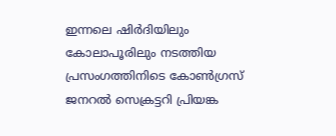ഇന്നലെ ഷിർദിയിലും കോലാപൂരിലും നടത്തിയ പ്രസംഗത്തിനിടെ കോൺഗ്രസ് ജനറൽ സെക്രട്ടറി പ്രിയങ്ക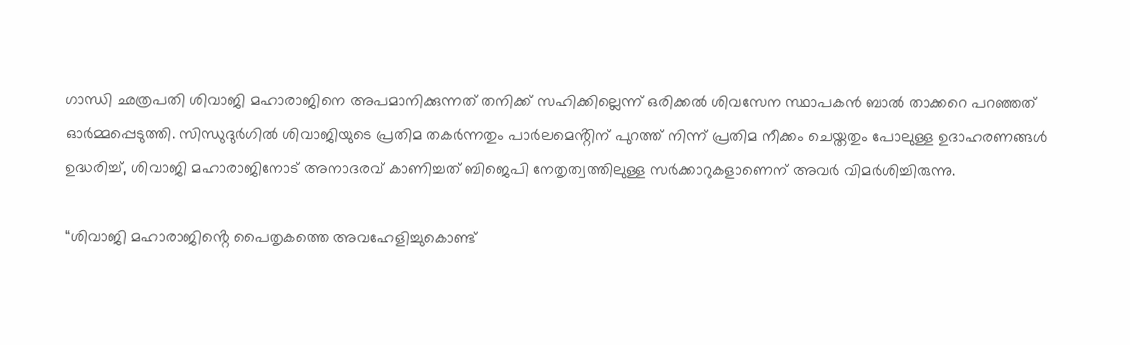ഗാന്ധി ഛത്രപതി ശിവാജി മഹാരാജിനെ അപമാനിക്കുന്നത് തനിക്ക് സഹിക്കില്ലെന്ന് ഒരിക്കൽ ശിവസേന സ്ഥാപകൻ ബാൽ താക്കറെ പറഞ്ഞത് ഓർമ്മപ്പെടുത്തി. സിന്ധുദുർഗിൽ ശിവാജിയുടെ പ്രതിമ തകർന്നതും പാർലമെൻ്റിന് പുറത്ത് നിന്ന് പ്രതിമ നീക്കം ചെയ്തതും പോലുള്ള ഉദാഹരണങ്ങൾ ഉദ്ധരിച്ച്, ശിവാജി മഹാരാജിനോട് അനാദരവ് കാണിച്ചത് ബിജെപി നേതൃത്വത്തിലുള്ള സർക്കാറുകളാണെന് അവർ വിമർശിച്ചിരുന്നു.

“ശിവാജി മഹാരാജിൻ്റെ പൈതൃകത്തെ അവഹേളിച്ചുകൊണ്ട്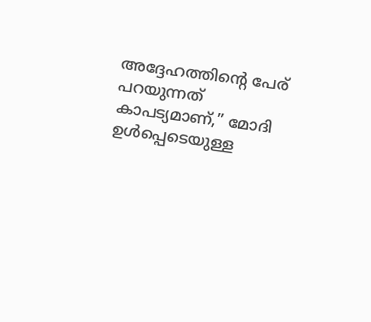അദ്ദേഹത്തിൻ്റെ പേര് പറയുന്നത് കാപട്യമാണ്,” മോദി ഉൾപ്പെടെയുള്ള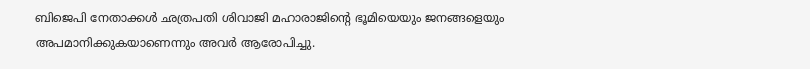ബിജെപി നേതാക്കൾ ഛത്രപതി ശിവാജി മഹാരാജിൻ്റെ ഭൂമിയെയും ജനങ്ങളെയും അപമാനിക്കുകയാണെന്നും അവർ ആരോപിച്ചു.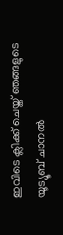ഇവിടെ ക്ലിക്ക് ചെയ്ത് ഞങ്ങളുടെ യൂട്യൂബ് ചാനൽ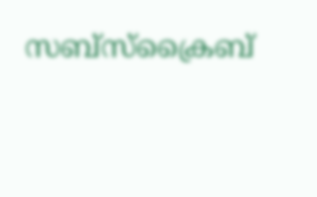സബ്സ്ക്രൈബ്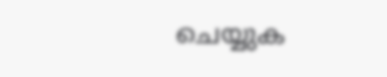ചെയ്യുക